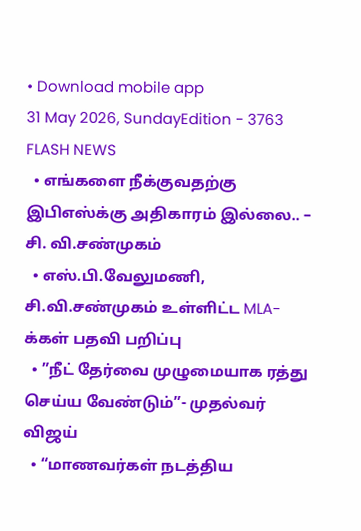• Download mobile app
31 May 2026, SundayEdition - 3763
FLASH NEWS
  • எங்களை நீக்குவதற்கு இபிஎஸ்க்கு அதிகாரம் இல்லை.. – சி. வி.சண்முகம்
  • எஸ்.பி.வேலுமணி, சி.வி.சண்முகம் உள்ளிட்ட MLA-க்கள் பதவி பறிப்பு
  • ”நீட் தேர்வை முழுமையாக ரத்து செய்ய வேண்டும்”- முதல்வர் விஜய்
  • “மாணவர்கள் நடத்திய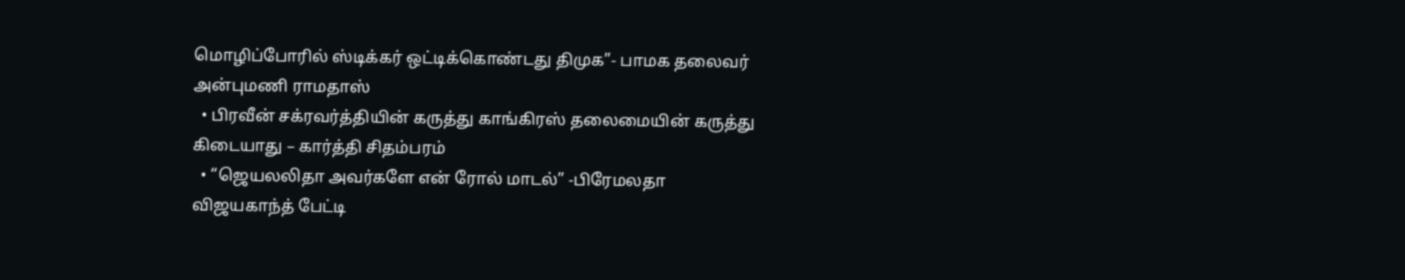மொழிப்போரில் ஸ்டிக்கர் ஒட்டிக்கொண்டது திமுக”- பாமக தலைவர் அன்புமணி ராமதாஸ்
  • பிரவீன் சக்ரவர்த்தியின் கருத்து காங்கிரஸ் தலைமையின் கருத்து கிடையாது – கார்த்தி சிதம்பரம்
  • “ஜெயலலிதா அவர்களே என் ரோல் மாடல்” -பிரேமலதா விஜயகாந்த் பேட்டி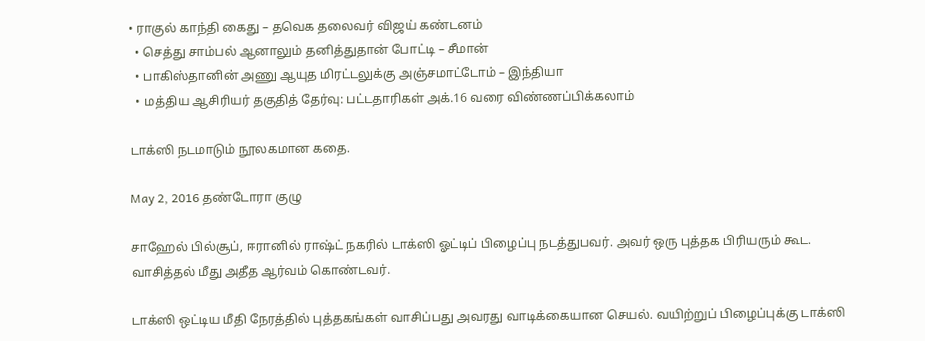• ராகுல் காந்தி கைது – தவெக தலைவர் விஜய் கண்டனம்
  • செத்து சாம்பல் ஆனாலும் தனித்துதான் போட்டி – சீமான்
  • பாகிஸ்தானின் அணு ஆயுத மிரட்டலுக்கு அஞ்சமாட்டோம் – இந்தியா
  • மத்திய ஆசிரியர் தகுதித் தேர்வு: பட்டதாரிகள் அக்.16 வரை விண்ணப்பிக்கலாம்

டாக்ஸி நடமாடும் நூலகமான கதை.

May 2, 2016 தண்டோரா குழு

சாஹேல் பில்சூப், ஈரானில் ராஷ்ட் நகரில் டாக்ஸி ஓட்டிப் பிழைப்பு நடத்துபவர். அவர் ஒரு புத்தக பிரியரும் கூட. வாசித்தல் மீது அதீத ஆர்வம் கொண்டவர்.

டாக்ஸி ஒட்டிய மீதி நேரத்தில் புத்தகங்கள் வாசிப்பது அவரது வாடிக்கையான செயல். வயிற்றுப் பிழைப்புக்கு டாக்ஸி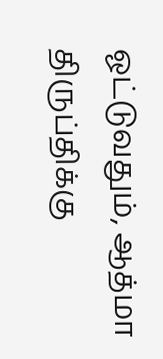ஓட்டுவதும், ஆத்மா திருப்திக்கு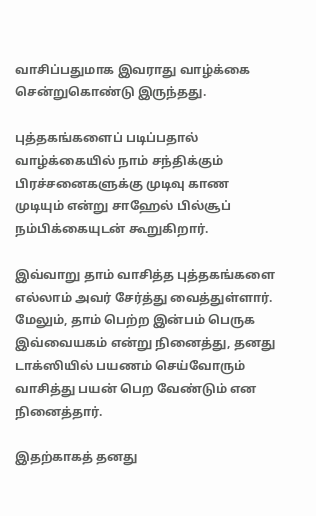வாசிப்பதுமாக இவராது வாழ்க்கை சென்றுகொண்டு இருந்தது.

புத்தகங்களைப் படிப்பதால் வாழ்க்கையில் நாம் சந்திக்கும் பிரச்சனைகளுக்கு முடிவு காண முடியும் என்று சாஹேல் பில்சூப் நம்பிக்கையுடன் கூறுகிறார்.

இவ்வாறு தாம் வாசித்த புத்தகங்களை எல்லாம் அவர் சேர்த்து வைத்துள்ளார்.
மேலும், தாம் பெற்ற இன்பம் பெருக இவ்வையகம் என்று நினைத்து, தனது டாக்ஸியில் பயணம் செய்வோரும் வாசித்து பயன் பெற வேண்டும் என நினைத்தார்.

இதற்காகத் தனது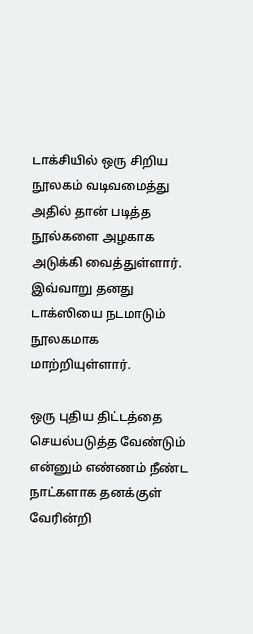டாக்சியில் ஒரு சிறிய நூலகம் வடிவமைத்து அதில் தான் படித்த நூல்களை அழகாக அடுக்கி வைத்துள்ளார். இவ்வாறு தனது டாக்ஸியை நடமாடும் நூலகமாக மாற்றியுள்ளார்.

ஒரு புதிய திட்டத்தை செயல்படுத்த வேண்டும் என்னும் எண்ணம் நீண்ட நாட்களாக தனக்குள் வேரின்றி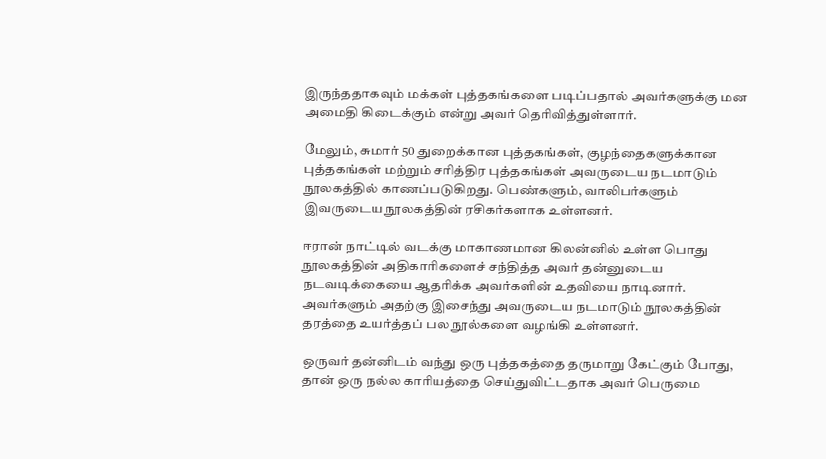இருந்ததாகவும் மக்கள் புத்தகங்களை படிப்பதால் அவர்களுக்கு மன அமைதி கிடைக்கும் என்று அவர் தெரிவித்துள்ளார்.

மேலும், சுமார் 50 துறைக்கான புத்தகங்கள், குழந்தைகளுக்கான புத்தகங்கள் மற்றும் சரித்திர புத்தகங்கள் அவருடைய நடமாடும் நூலகத்தில் காணப்படுகிறது. பெண்களும், வாலிபர்களும் இவருடைய நூலகத்தின் ரசிகர்களாக உள்ளனர்.

ஈரான் நாட்டில் வடக்கு மாகாணமான கிலன்னில் உள்ள பொது நூலகத்தின் அதிகாரிகளைச் சந்தித்த அவர் தன்னுடைய நடவடிக்கையை ஆதரிக்க அவர்களின் உதவியை நாடினார். அவர்களும் அதற்கு இசைந்து அவருடைய நடமாடும் நூலகத்தின் தரத்தை உயர்த்தப் பல நூல்களை வழங்கி உள்ளனர்.

ஒருவர் தன்னிடம் வந்து ஒரு புத்தகத்தை தருமாறு கேட்கும் போது, தான் ஒரு நல்ல காரியத்தை செய்துவிட்டதாக அவர் பெருமை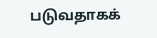படுவதாகக்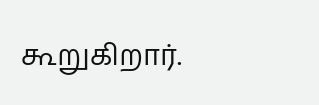கூறுகிறார்.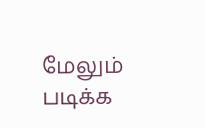மேலும் படிக்க